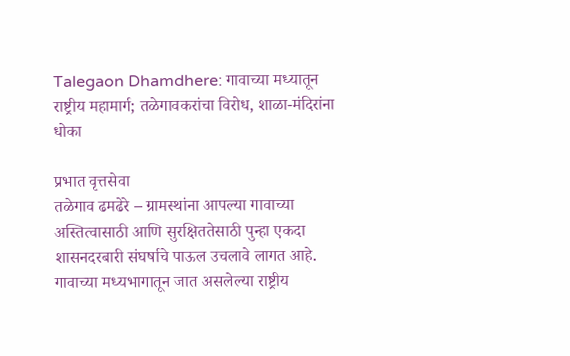Talegaon Dhamdhere: गावाच्या मध्यातून राष्ट्रीय महामार्ग; तळेगावकरांचा विरोध, शाळा-मंदिरांना धोका

प्रभात वृत्तसेवा
तळेगाव ढमढेरे – ग्रामस्थांना आपल्या गावाच्या अस्तित्वासाठी आणि सुरक्षिततेसाठी पुन्हा एकदा शासनदरबारी संघर्षाचे पाऊल उचलावे लागत आहे. गावाच्या मध्यभागातून जात असलेल्या राष्ट्रीय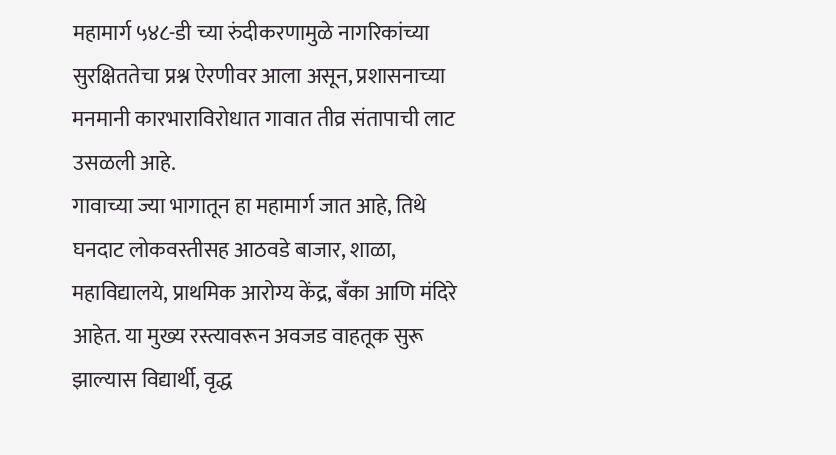महामार्ग ५४८-डी च्या रुंदीकरणामुळे नागरिकांच्या सुरक्षिततेचा प्रश्न ऐरणीवर आला असून, प्रशासनाच्या मनमानी कारभाराविरोधात गावात तीव्र संतापाची लाट उसळली आहे.
गावाच्या ज्या भागातून हा महामार्ग जात आहे, तिथे घनदाट लोकवस्तीसह आठवडे बाजार, शाळा, महाविद्यालये, प्राथमिक आरोग्य केंद्र, बँका आणि मंदिरे आहेत. या मुख्य रस्त्यावरून अवजड वाहतूक सुरू झाल्यास विद्यार्थी, वृद्ध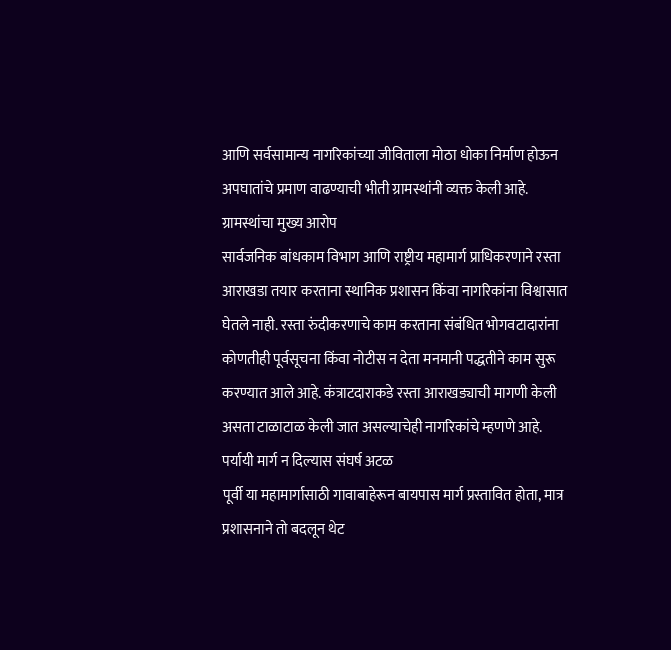आणि सर्वसामान्य नागरिकांच्या जीविताला मोठा धोका निर्माण होऊन अपघातांचे प्रमाण वाढण्याची भीती ग्रामस्थांनी व्यक्त केली आहे.
ग्रामस्थांचा मुख्य आरोप
सार्वजनिक बांधकाम विभाग आणि राष्ट्रीय महामार्ग प्राधिकरणाने रस्ता आराखडा तयार करताना स्थानिक प्रशासन किंवा नागरिकांना विश्वासात घेतले नाही. रस्ता रुंदीकरणाचे काम करताना संबंधित भोगवटादारांना कोणतीही पूर्वसूचना किंवा नोटीस न देता मनमानी पद्धतीने काम सुरू करण्यात आले आहे. कंत्राटदाराकडे रस्ता आराखड्याची मागणी केली असता टाळाटाळ केली जात असल्याचेही नागरिकांचे म्हणणे आहे.
पर्यायी मार्ग न दिल्यास संघर्ष अटळ
पूर्वी या महामार्गासाठी गावाबाहेरून बायपास मार्ग प्रस्तावित होता, मात्र प्रशासनाने तो बदलून थेट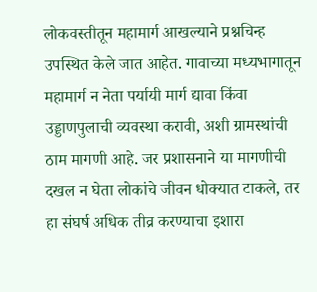लोकवस्तीतून महामार्ग आखल्याने प्रश्नचिन्ह उपस्थित केले जात आहेत. गावाच्या मध्यभागातून महामार्ग न नेता पर्यायी मार्ग द्यावा किंवा उड्डाणपुलाची व्यवस्था करावी, अशी ग्रामस्थांची ठाम मागणी आहे. जर प्रशासनाने या मागणीची दखल न घेता लोकांचे जीवन धोक्यात टाकले, तर हा संघर्ष अधिक तीव्र करण्याचा इशारा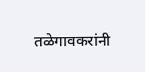तळेगावकरांनी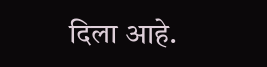दिला आहे.